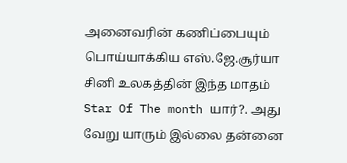அனைவரின் கணிப்பையும் பொய்யாக்கிய எஸ்.ஜே.சூர்யா
சினி உலகத்தின் இந்த மாதம் Star Of The month யார்?. அது வேறு யாரும் இல்லை தன்னை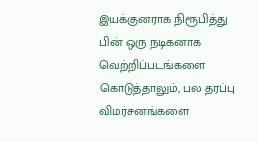இயக்குனராக நிரூபித்து பின் ஒரு நடிகனாக வெற்றிப்படங்களை கொடுத்தாலும், பல தரப்பு விமர்சனங்களை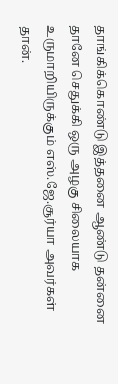தாங்கிக்கொண்டு இத்தனை ஆண்டு தன்னை தானே செதுக்கி ஒரு அழகு சிலையாக உருமாறியிருக்கும் எஸ்.ஜே.சூர்யா அவர்கள் தான்.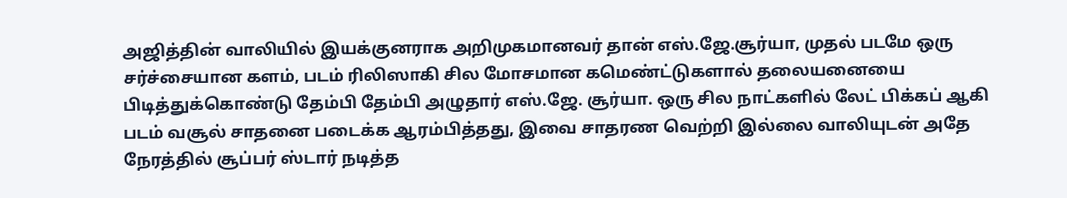அஜித்தின் வாலியில் இயக்குனராக அறிமுகமானவர் தான் எஸ்.ஜே.சூர்யா, முதல் படமே ஒரு சர்ச்சையான களம், படம் ரிலிஸாகி சில மோசமான கமெண்ட்டுகளால் தலையனையை பிடித்துக்கொண்டு தேம்பி தேம்பி அழுதார் எஸ்.ஜே. சூர்யா. ஒரு சில நாட்களில் லேட் பிக்கப் ஆகி படம் வசூல் சாதனை படைக்க ஆரம்பித்தது, இவை சாதரண வெற்றி இல்லை வாலியுடன் அதே நேரத்தில் சூப்பர் ஸ்டார் நடித்த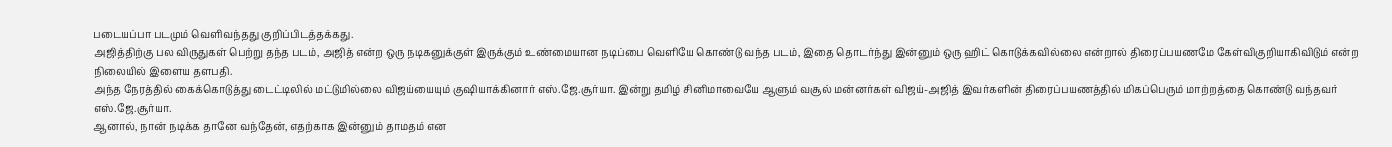படையப்பா படமும் வெளிவந்தது குறிப்பிடத்தக்கது.
அஜித்திற்கு பல விருதுகள் பெற்று தந்த படம், அஜித் என்ற ஒரு நடிகனுக்குள் இருக்கும் உண்மையான நடிப்பை வெளியே கொண்டு வந்த படம், இதை தொடர்ந்து இன்னும் ஒரு ஹிட் கொடுக்கவில்லை என்றால் திரைப்பயணமே கேள்விகுறியாகிவிடும் என்ற நிலையில் இளைய தளபதி.
அந்த நேரத்தில் கைக்கொடுத்து டைட்டிலில் மட்டுமில்லை விஜய்யையும் குஷியாக்கினார் எஸ்.ஜே.சூர்யா. இன்று தமிழ் சினிமாவையே ஆளும் வசூல் மன்னர்கள் விஜய்-அஜித் இவர்களின் திரைப்பயணத்தில் மிகப்பெரும் மாற்றத்தை கொண்டு வந்தவர் எஸ்.ஜே.சூர்யா.
ஆனால், நான் நடிக்க தானே வந்தேன், எதற்காக இன்னும் தாமதம் என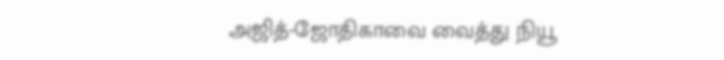அஜித்-ஜோதிகாவை வைத்து நியூ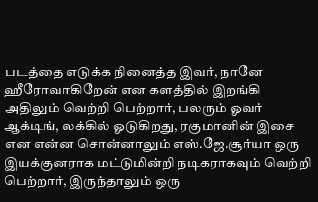படத்தை எடுக்க நினைத்த இவர், நானே ஹீரோவாகிறேன் என களத்தில் இறங்கி அதிலும் வெற்றி பெற்றார், பலரும் ஓவர் ஆக்டிங், லக்கில் ஓடுகிறது, ரகுமானின் இசை என என்ன சொன்னாலும் எஸ்.ஜே.சூர்யா ஒரு இயக்குனராக மட்டுமின்றி நடிகராகவும் வெற்றி பெற்றார், இருந்தாலும் ஒரு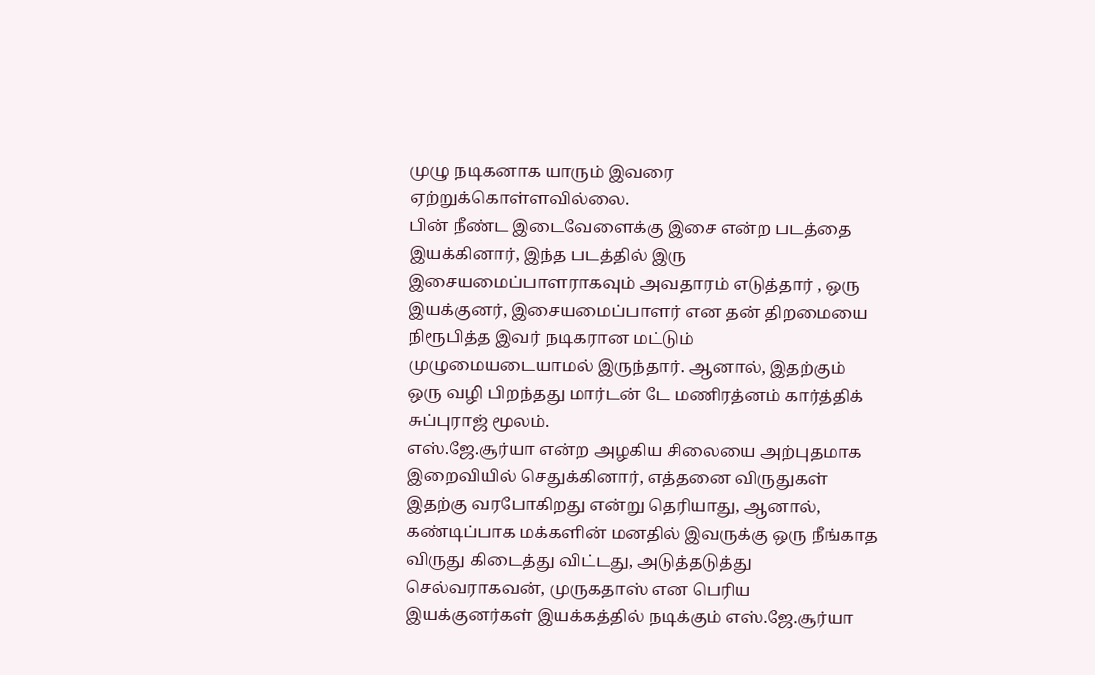முழு நடிகனாக யாரும் இவரை ஏற்றுக்கொள்ளவில்லை.
பின் நீண்ட இடைவேளைக்கு இசை என்ற படத்தை இயக்கினார், இந்த படத்தில் இரு இசையமைப்பாளராகவும் அவதாரம் எடுத்தார் , ஒரு இயக்குனர், இசையமைப்பாளர் என தன் திறமையை நிரூபித்த இவர் நடிகரான மட்டும் முழுமையடையாமல் இருந்தார். ஆனால், இதற்கும் ஒரு வழி பிறந்தது மார்டன் டே மணிரத்னம் கார்த்திக் சுப்புராஜ் மூலம்.
எஸ்.ஜே.சூர்யா என்ற அழகிய சிலையை அற்புதமாக இறைவியில் செதுக்கினார், எத்தனை விருதுகள் இதற்கு வரபோகிறது என்று தெரியாது, ஆனால், கண்டிப்பாக மக்களின் மனதில் இவருக்கு ஒரு நீங்காத விருது கிடைத்து விட்டது, அடுத்தடுத்து செல்வராகவன், முருகதாஸ் என பெரிய இயக்குனர்கள் இயக்கத்தில் நடிக்கும் எஸ்.ஜே.சூர்யா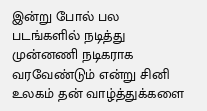இன்று போல் பல படங்களில் நடித்து முன்னணி நடிகராக வரவேண்டும் என்று சினி உலகம் தன் வாழ்த்துக்களை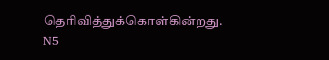தெரிவித்துக்கொள்கின்றது.
N5